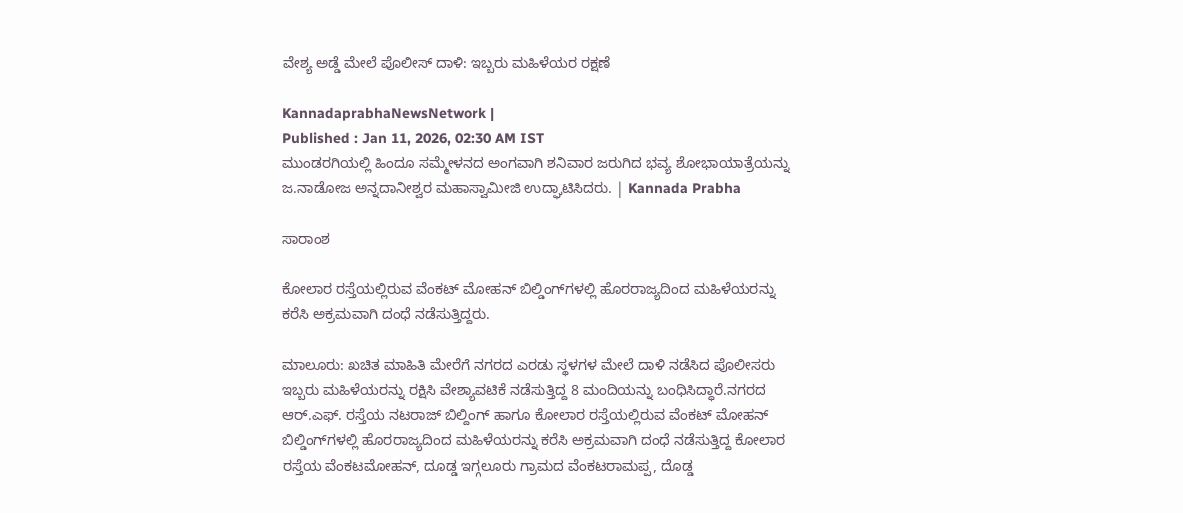ವೇಶ್ಯ ಅಡ್ಡೆ ಮೇಲೆ ಪೊಲೀಸ್‌ ದಾಳಿ: ಇಬ್ಬರು ಮಹಿಳೆಯರ ರಕ್ಷಣೆ

KannadaprabhaNewsNetwork |
Published : Jan 11, 2026, 02:30 AM IST
ಮುಂಡರಗಿಯಲ್ಲಿ ಹಿಂದೂ ಸಮ್ಮೇಳನದ ಅಂಗವಾಗಿ ಶನಿವಾರ ಜರುಗಿದ ಭವ್ಯ ಶೋಭಾಯಾತ್ರೆಯನ್ನು ಜ.ನಾಡೋಜ ಅನ್ನದಾನೀಶ್ವರ ಮಹಾಸ್ವಾಮೀಜಿ ಉದ್ಘಾಟಿಸಿದರು. | Kannada Prabha

ಸಾರಾಂಶ

ಕೋಲಾರ ರಸ್ತೆಯಲ್ಲಿರುವ ವೆಂಕಟ್‌ ಮೋಹನ್‌ ಬಿಲ್ಡಿಂಗ್‌ಗಳಲ್ಲಿ ಹೊರರಾಜ್ಯದಿಂದ ಮಹಿಳೆಯರನ್ನು ಕರೆಸಿ ಅಕ್ರಮವಾಗಿ ದಂಧೆ ನಡೆಸುತ್ತಿದ್ದರು.

ಮಾಲೂರು: ಖಚಿತ ಮಾಹಿತಿ ಮೇರೆಗೆ ನಗರದ ಎರಡು ಸ್ಥಳಗಳ ಮೇಲೆ ದಾಳಿ ನಡೆಸಿದ ಪೊಲೀಸರು ಇಬ್ಬರು ಮಹಿಳೆಯರನ್ನು ರಕ್ಷಿಸಿ ವೇಶ್ಯಾವಟಿಕೆ ನಡೆಸುತ್ತಿದ್ದ 8 ಮಂದಿಯನ್ನು ಬಂಧಿಸಿದ್ಧಾರೆ.ನಗರದ ಆರ್.ಎಫ್. ರಸ್ತೆಯ ನಟರಾಜ್‌ ಬಿಲ್ದಿಂಗ್‌ ಹಾಗೂ ಕೋಲಾರ ರಸ್ತೆಯಲ್ಲಿರುವ ವೆಂಕಟ್‌ ಮೋಹನ್‌ ಬಿಲ್ಡಿಂಗ್‌ಗಳಲ್ಲಿ ಹೊರರಾಜ್ಯದಿಂದ ಮಹಿಳೆಯರನ್ನು ಕರೆಸಿ ಅಕ್ರಮವಾಗಿ ದಂಧೆ ನಡೆಸುತ್ತಿದ್ದ ಕೋಲಾರ ರಸ್ತೆಯ ವೆಂಕಟಮೋಹನ್‌, ದೂಡ್ಡ ಇಗ್ಗಲೂರು ಗ್ರಾಮದ ವೆಂಕಟರಾಮಪ್ಪ, ದೊಡ್ಡ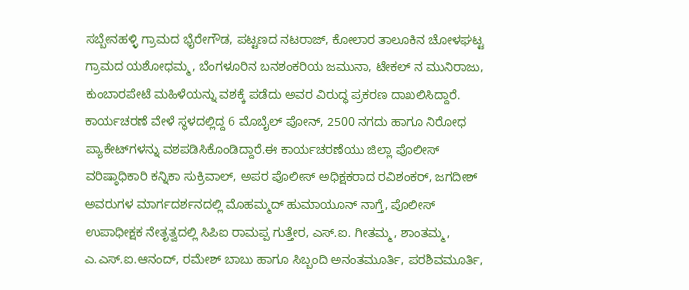ಸಬ್ಬೇನಹಳ್ಳಿ ಗ್ರಾಮದ ಭೈರೇಗೌಡ, ಪಟ್ಟಣದ ನಟರಾಜ್‌, ಕೋಲಾರ ತಾಲೂಕಿನ ಚೋಳಘಟ್ಟ ಗ್ರಾಮದ ಯಶೋಧಮ್ಮ, ಬೆಂಗಳೂರಿನ ಬನಶಂಕರಿಯ ಜಮುನಾ, ಟೇಕಲ್‌ ನ ಮುನಿರಾಜು, ಕುಂಬಾರಪೇಟೆ ಮಹಿಳೆಯನ್ನು ವಶಕ್ಕೆ ಪಡೆದು ಅವರ ವಿರುದ್ಧ ಪ್ರಕರಣ ದಾಖಲಿಸಿದ್ದಾರೆ. ಕಾರ್ಯಚರಣೆ ವೇಳೆ ಸ್ಥಳದಲ್ಲಿದ್ದ 6 ಮೊಬೈಲ್‌ ಪೋನ್‌, 2500 ನಗದು ಹಾಗೂ ನಿರೋಧ ಪ್ಯಾಕೇಟ್‌ಗಳನ್ನು ವಶಪಡಿಸಿಕೊಂಡಿದ್ದಾರೆ.ಈ ಕಾರ್ಯಚರಣೆಯು ಜಿಲ್ಲಾ ಪೊಲೀಸ್‌ ವರಿಷ್ಠಾಧಿಕಾರಿ ಕನ್ನಿಕಾ ಸುಕ್ರಿವಾಲ್‌, ಅಪರ ಪೊಲೀಸ್‌ ಅಧಿಕ್ಷಕರಾದ ರವಿಶಂಕರ್‌, ಜಗದೀಶ್‌ ಅವರುಗಳ ಮಾರ್ಗದರ್ಶನದಲ್ಲಿ ಮೊಹಮ್ಮದ್‌ ಹುಮಾಯೂನ್‌ ನಾಗ್ತೆ, ಪೊಲೀಸ್‌ ಉಪಾಧೀಕ್ಷಕ ನೇತೃತ್ವದಲ್ಲಿ ಸಿಪಿಐ ರಾಮಪ್ಪ ಗುತ್ತೇರ, ಎಸ್.ಐ. ಗೀತಮ್ಮ, ಶಾಂತಮ್ಮ, ಎ.ಎಸ್.ಐ.ಆನಂದ್‌, ರಮೇಶ್‌ ಬಾಬು ಹಾಗೂ ಸಿಬ್ಬಂದಿ ಅನಂತಮೂರ್ತಿ, ಪರಶಿವಮೂರ್ತಿ,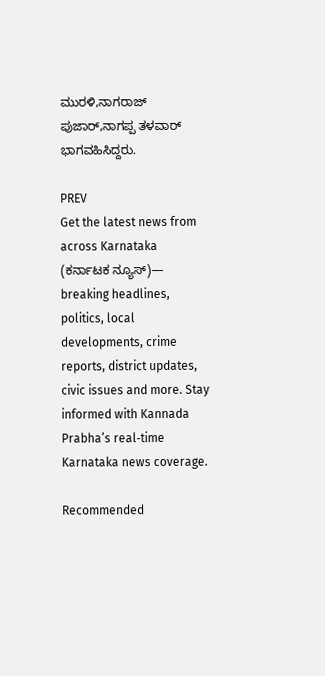ಮುರಳಿ,ನಾಗರಾಜ್‌ ಪುಜಾರ್‌,ನಾಗಪ್ಪ ತಳವಾರ್‌ ಭಾಗವಹಿಸಿದ್ದರು.

PREV
Get the latest news from across Karnataka (ಕರ್ನಾಟಕ ನ್ಯೂಸ್)— breaking headlines, politics, local developments, crime reports, district updates, civic issues and more. Stay informed with Kannada Prabha’s real‑time Karnataka news coverage.

Recommended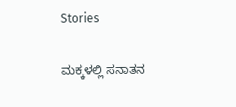Stories

ಮಕ್ಕಳಲ್ಲಿ ಸನಾತನ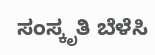ಸಂಸ್ಕೃತಿ ಬೆಳೆಸಿ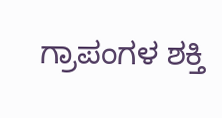ಗ್ರಾಪಂಗಳ ಶಕ್ತಿ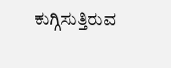ಕುಗ್ಗಿಸುತ್ತಿರುವ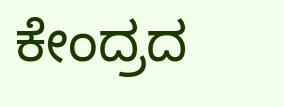ಕೇಂದ್ರದ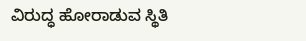ವಿರುದ್ಧ ಹೋರಾಡುವ ಸ್ಥಿತಿ